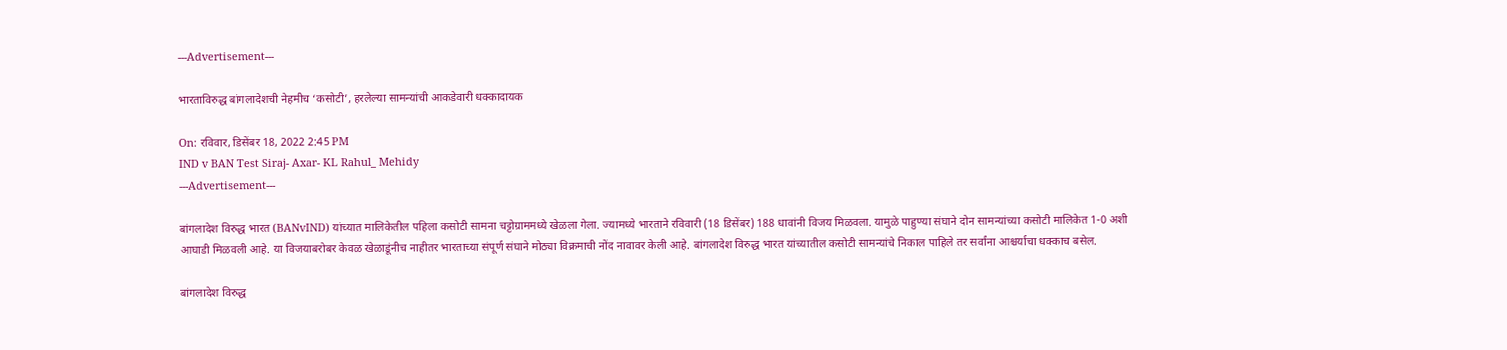---Advertisement---

भारताविरुद्ध बांगलादेशची नेहमीच ‘कसोटी’, हरलेल्या सामन्यांची आकडेवारी धक्कादायक

On: रविवार, डिसेंबर 18, 2022 2:45 PM
IND v BAN Test Siraj- Axar- KL Rahul_ Mehidy
---Advertisement---

बांगलादेश विरुद्ध भारत (BANvIND) यांच्यात मालिकेतील पहिला कसोटी सामना चट्टोग्राममध्ये खेळला गेला. ज्यामध्ये भारताने रविवारी (18 डिसेंबर) 188 धावांनी विजय मिळवला. यामुळे पाहुण्या संघाने दोन सामन्यांच्या कसोटी मालिकेत 1-0 अशी आघाडी मिळवली आहे. या विजयाबरोबर केवळ खेळाडूंनीच नाहीतर भारताच्या संपूर्ण संघाने मोठ्या विक्रमाची नोंद नावावर केली आहे. बांगलादेश विरुद्ध भारत यांच्यातील कसोटी सामन्यांचे निकाल पाहिले तर सर्वांना आश्चर्याचा धक्काच बसेल.

बांगलादेश विरुद्ध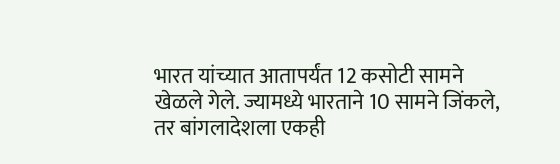भारत यांच्यात आतापर्यंत 12 कसोटी सामने खेळले गेले. ज्यामध्ये भारताने 10 सामने जिंकले, तर बांगलादेशला एकही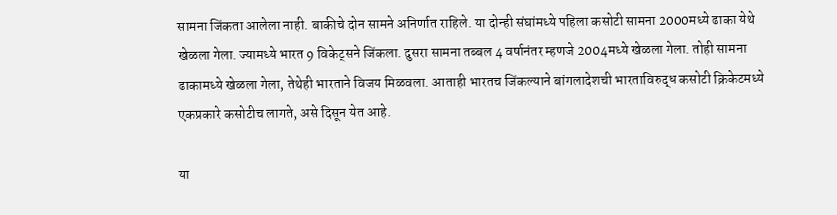सामना जिंकता आलेला नाही. बाकीचे दोन सामने अनिर्णात राहिले. या दोन्ही संघांमध्ये पहिला कसोटी सामना 2000मध्ये ढाका येथे खेळला गेला. ज्यामध्ये भारत 9 विकेट्सने जिंकला. दुसरा सामना तब्बल 4 वर्षानंतर म्हणजे 2004मध्ये खेळला गेला. तोही सामना ढाकामध्ये खेळला गेला, तेथेही भारताने विजय मिळवला. आताही भारतच जिंकल्याने बांगलादेशची भारताविरुद्ध कसोटी क्रिकेटमध्ये एकप्रकारे कसोटीच लागते, असे दिसून येत आहे.

या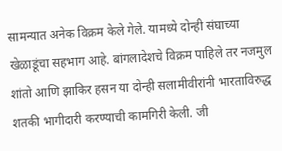सामन्यात अनेक विक्रम केले गेले. यामध्ये दोन्ही संघाच्या खेळाडूंचा सहभाग आहे. बांगलादेशचे विक्रम पाहिले तर नजमुल शांतो आणि झाकिर हसन या दोन्ही सलामीवीरांनी भारताविरुद्ध शतकी भागीदारी करण्याची कामगिरी केली. जी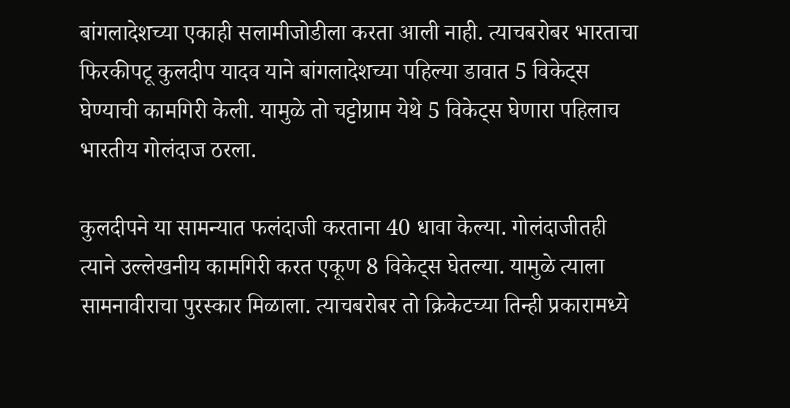बांगलादेशच्या एकाही सलामीजोडीला करता आली नाही. त्याचबरोबर भारताचा फिरकीपटू कुलदीप यादव याने बांगलादेशच्या पहिल्या डावात 5 विकेट्स घेण्याची कामगिरी केली. यामुळे तो चट्टोग्राम येथे 5 विकेट्स घेणारा पहिलाच भारतीय गोलंदाज ठरला.

कुलदीपने या सामन्यात फलंदाजी करताना 40 धावा केल्या. गोलंदाजीतही त्याने उल्लेखनीय कामगिरी करत एकूण 8 विकेट्स घेतल्या. यामुळे त्याला सामनावीराचा पुरस्कार मिळाला. त्याचबरोबर तो क्रिकेटच्या तिन्ही प्रकारामध्ये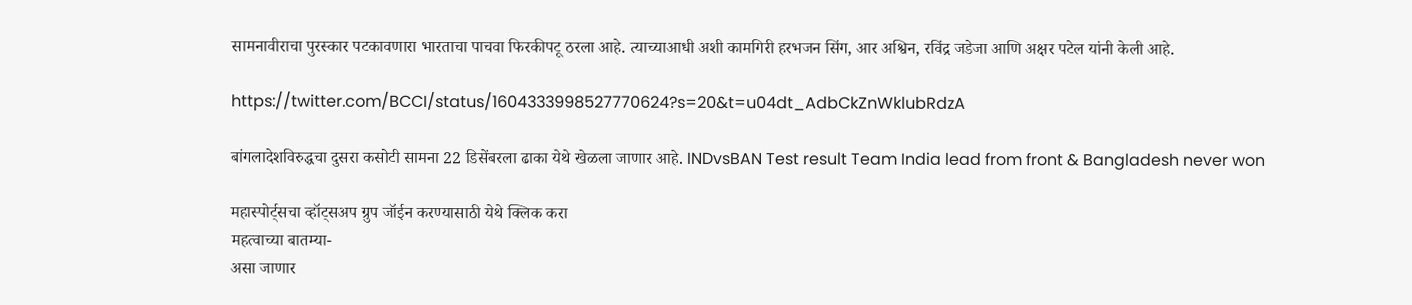सामनावीराचा पुरस्कार पटकावणारा भारताचा पाचवा फिरकीपटू ठरला आहे. त्याच्याआधी अशी कामगिरी हरभजन सिंग, आर अश्विन, रविंद्र जडेजा आणि अक्षर पटेल यांनी केली आहे.

https://twitter.com/BCCI/status/1604333998527770624?s=20&t=u04dt_AdbCkZnWklubRdzA

बांगलादेशविरुद्धचा दुसरा कसोटी सामना 22 डिसेंबरला ढाका येथे खेळला जाणार आहे. INDvsBAN Test result Team India lead from front & Bangladesh never won

महास्पोर्ट्सचा व्हॉट्सअप ग्रुप जॉईन करण्यासाठी येथे क्लिक करा
महत्वाच्या बातम्या-
असा जाणार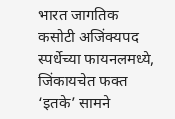भारत जागतिक कसोटी अजिंक्यपद स्पर्धेच्या फायनलमध्ये, जिंकायचेत फक्त ‘इतके’ सामने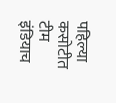पहिल्या कसोटीत टीम इंडियाच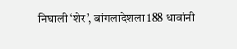निघाली ‘शेर’, बांगलादेशला 188 धावांनी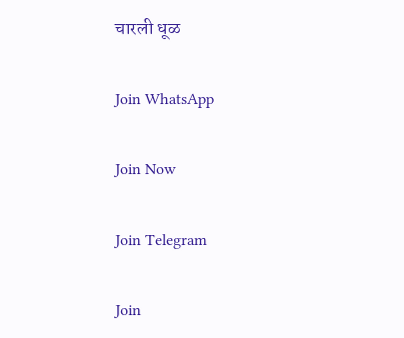चारली धूळ

Join WhatsApp

Join Now

Join Telegram

Join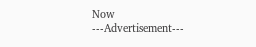Now
---Advertisement---